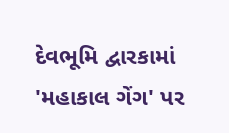દેવભૂમિ દ્વારકામાં 'મહાકાલ ગેંગ' પર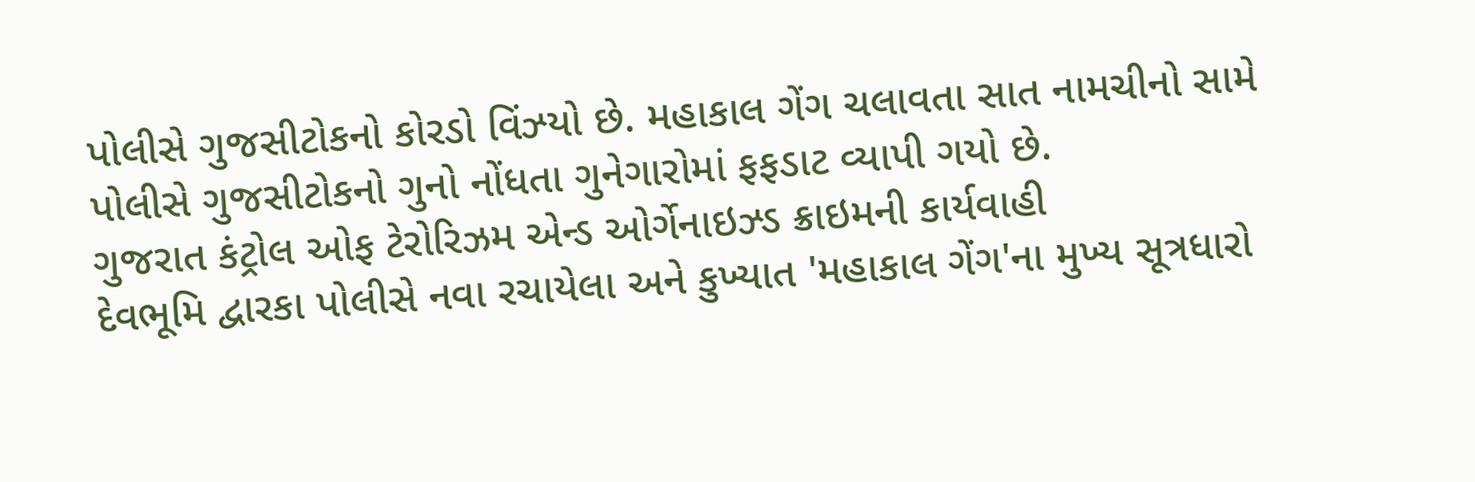પોલીસે ગુજસીટોકનો કોરડો વિંઝ્યો છે. મહાકાલ ગેંગ ચલાવતા સાત નામચીનો સામે પોલીસે ગુજસીટોકનો ગુનો નોંધતા ગુનેગારોમાં ફફડાટ વ્યાપી ગયો છે.
ગુજરાત કંટ્રોલ ઓફ ટેરોરિઝમ એન્ડ ઓર્ગેનાઇઝ્ડ ક્રાઇમની કાર્યવાહી
દેવભૂમિ દ્વારકા પોલીસે નવા રચાયેલા અને કુખ્યાત 'મહાકાલ ગેંગ'ના મુખ્ય સૂત્રધારો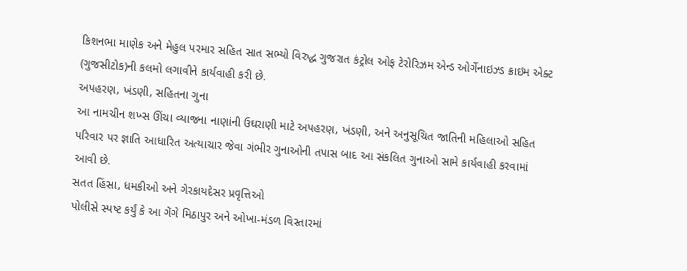કિશનભા માણેક અને મેહુલ પરમાર સહિત સાત સભ્યો વિરુદ્ધ ગુજરાત કંટ્રોલ ઓફ ટેરોરિઝમ એન્ડ ઓર્ગેનાઇઝ્ડ ક્રાઇમ એક્ટ (ગુજસીટોક)ની કલમો લગાવીને કાર્યવાહી કરી છે.
અપહરણ, ખંડણી, સહિતના ગુના
આ નામચીન શખ્સ ઊંચા વ્યાજના નાણાંની ઉઘરાણી માટે અપહરણ, ખંડણી, અને અનુસૂચિત જાતિની મહિલાઓ સહિત પરિવાર પર જ્ઞાતિ આધારિત અત્યાચાર જેવા ગંભીર ગુનાઓની તપાસ બાદ આ સંકલિત ગુનાઓ સામે કાર્યવાહી કરવામાં આવી છે.
સતત હિંસા, ધમકીઓ અને ગેરકાયદેસર પ્રવૃત્તિઓ
પોલીસે સ્પષ્ટ કર્યું કે આ ગેંગે મિઠાપુર અને ઓખા-મંડળ વિસ્તારમાં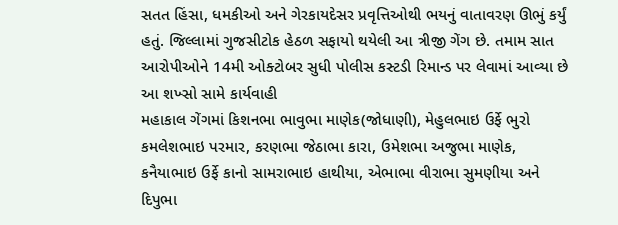સતત હિંસા, ધમકીઓ અને ગેરકાયદેસર પ્રવૃત્તિઓથી ભયનું વાતાવરણ ઊભું કર્યું હતું. જિલ્લામાં ગુજસીટોક હેઠળ સફાયો થયેલી આ ત્રીજી ગેંગ છે. તમામ સાત આરોપીઓને 14મી ઓક્ટોબર સુધી પોલીસ કસ્ટડી રિમાન્ડ પર લેવામાં આવ્યા છે
આ શખ્સો સામે કાર્યવાહી
મહાકાલ ગેંગમાં કિશનભા ભાવુભા માણેક(જોધાણી), મેહુલભાઇ ઉર્ફે ભુરો કમલેશભાઇ પરમાર, કરણભા જેઠાભા કારા, ઉમેશભા અજુભા માણેક, કનૈયાભાઇ ઉર્ફે કાનો સામરાભાઇ હાથીયા, એભાભા વીરાભા સુમણીયા અને દિપુભા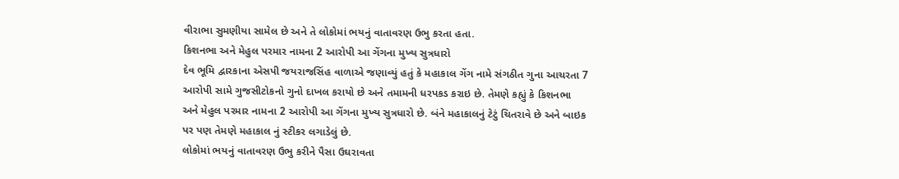વીરાભા સુમણીયા સામેલ છે અને તે લોકોમાં ભયનું વાતાવરણ ઉભુ કરતા હતા.
કિશનભા અને મેહુલ પરમાર નામના 2 આરોપી આ ગેંગના મુખ્ય સુત્રધારો
દેવ ભૂમિ દ્વારકાના એસપી જયરાજસિંહ વાળાએ જણાવ્યું હતું કે મહાકાલ ગેંગ નામે સંગઠીત ગુના આચરતા 7 આરોપી સામે ગુજસીટોકનો ગુનો દાખલ કરાયો છે અને તમામની ધરપકડ કરાઇ છે. તેમણે કહ્યું કે કિશનભા અને મેહુલ પરમાર નામના 2 આરોપી આ ગેંગના મુખ્ય સુત્રધારો છે. બંને મહાકાલનું ટેટું ચિતરાવે છે અને બાઇક પર પણ તેમણે મહાકાલ નું સ્ટીકર લગાડેલું છે.
લોકોમાં ભયનું વાતાવરણ ઉભુ કરીને પૈસા ઉઘરાવતા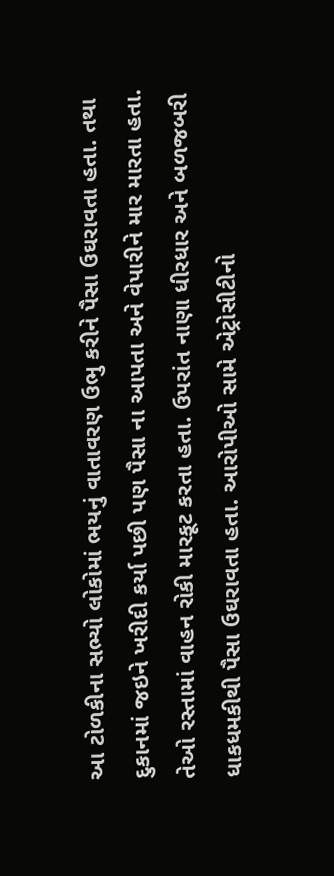આ ટોળકીના સભ્યો લોકોમાં ભયનું વાતાવરણ ઉભુ કરીને પૈસા ઉઘરાવતા હતા. તથા દુકાનમાં જઇને ખરીદી કર્યા પછી પણ પૈસા ના આપતા અને વેપારીને માર મારતા હતા. તેઓ રસ્તામાં વાહન રોકી મારકૂટ કરતા હતા. ઉપરાંત નાણા ધીરધાર અને બળજબરી ધાકધમકીથી પૈસા ઉઘરાવતા હતા. આરોપીઓ સામે એટ્રોસીટીનો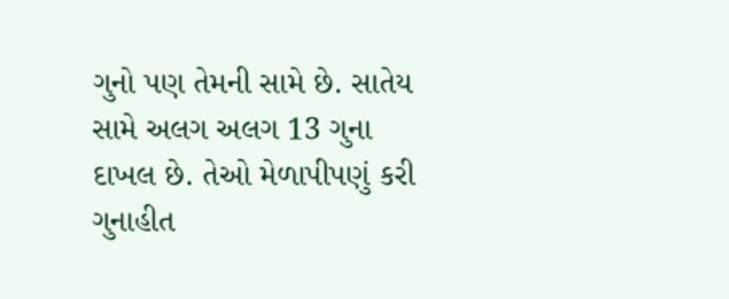ગુનો પણ તેમની સામે છે. સાતેય સામે અલગ અલગ 13 ગુના દાખલ છે. તેઓ મેળાપીપણું કરી ગુનાહીત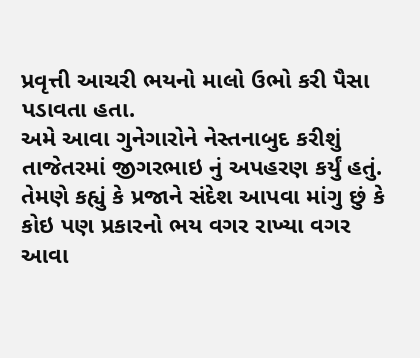પ્રવૃત્તી આચરી ભયનો માલો ઉભો કરી પૈસા પડાવતા હતા.
અમે આવા ગુનેગારોને નેસ્તનાબુદ કરીશું
તાજેતરમાં જીગરભાઇ નું અપહરણ કર્યું હતું. તેમણે કહ્યું કે પ્રજાને સંદેશ આપવા માંગુ છું કે કોઇ પણ પ્રકારનો ભય વગર રાખ્યા વગર આવા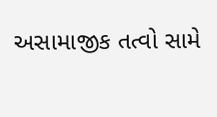અસામાજીક તત્વો સામે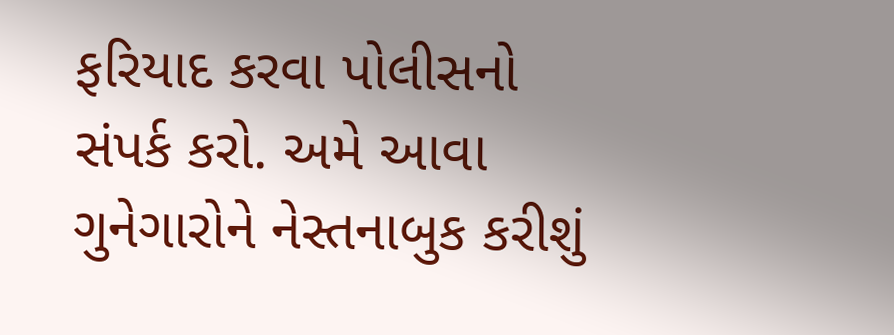ફરિયાદ કરવા પોલીસનો સંપર્ક કરો. અમે આવા ગુનેગારોને નેસ્તનાબુક કરીશું